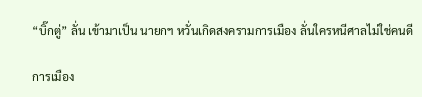“บิ๊กตู่” ลั่น เข้ามาเป็น นายกฯ หวั่นเกิดสงครามการเมือง ลั่นใครหนีศาลไม่ใช่คนดี

การเมือง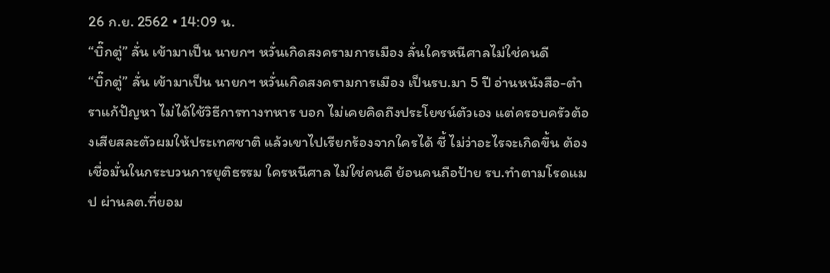26 ก.ย. 2562 • 14:09 น.
“บิ๊กตู่” ลั่น เข้ามาเป็น นายกฯ หวั่นเกิดสงครามการเมือง ลั่นใครหนีศาลไม่ใช่คนดี
“บิ๊กตู่” ลั่น เข้ามาเป็น นายกฯ หวั่นเกิดสงครามการเมือง เป็นรบ.มา 5 ปี อ่านหนังสือ-ตำราแก้ปัญหา ไม่ได้ใช้วิธีการทางทหาร บอก ไม่เคยคิดถึงประโยชน์ตัวเอง แต่ครอบครัวต้องเสียสละตัวผมให้ประเทศชาติ แล้วเขาไปเรียกร้องจากใครได้ ชี้ ไม่ว่าอะไรจะเกิดขึ้น ต้องเชื่อมั่นในกระบวนการยุติธรรม ใครหนีศาล ไม่ใช่คนดี ย้อนคนถือป้าย รบ.ทำตามโรดแมป ผ่านลต.ที่ยอม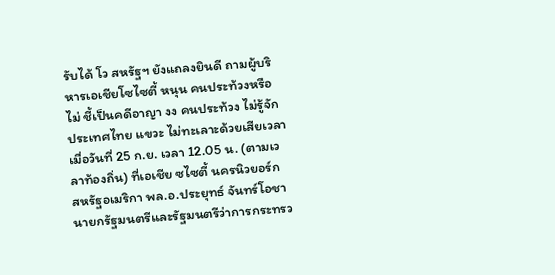รับได้ โว สหรัฐฯ ยังแถลงยินดี ถามผู้บริหารเอเชียโซไซตี้ หนุน คนประท้วงหรือไม่ ชี้เป็นคดีอาญา งง คนประท้วง ไม่รู้จักประเทศไทย แขวะ ไม่ทะเลาะด้วยเสียเวลา เมื่อวันที่ 25 ก.ย. เวลา 12.05 น. (ตามเวลาท้องถิ่น) ที่เอเชีย ซไซตี้ นครนิวยอร์ก สหรัฐอเมริกา พล.อ.ประยุทธ์ จันทร์โอชา นายกรัฐมนตรีและรัฐมนตรีว่าการกระทรว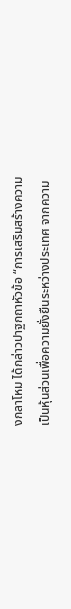งกลาโหม ได้กล่าวปาฐกถาหัวข้อ “การเสริมสร้างความเป็นหุ้นส่วนเพื่อความยั่งยืนระหว่างประเทศ จากความ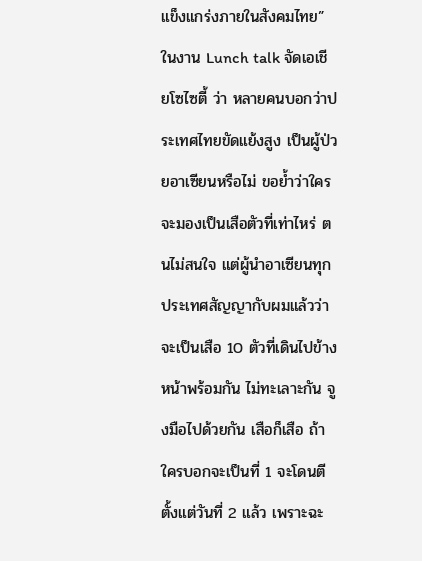แข็งแกร่งภายในสังคมไทย” ในงาน Lunch talk จัดเอเชียโซไซตี้ ว่า หลายคนบอกว่าประเทศไทยขัดแย้งสูง เป็นผู้ป่วยอาเซียนหรือไม่ ขอย้ำว่าใครจะมองเป็นเสือตัวที่เท่าไหร่ ตนไม่สนใจ แต่ผู้นำอาเซียนทุกประเทศสัญญากับผมแล้วว่าจะเป็นเสือ 10 ตัวที่เดินไปข้างหน้าพร้อมกัน ไม่ทะเลาะกัน จูงมือไปด้วยกัน เสือก็เสือ ถ้าใครบอกจะเป็นที่ 1 จะโดนตีตั้งแต่วันที่ 2 แล้ว เพราะฉะ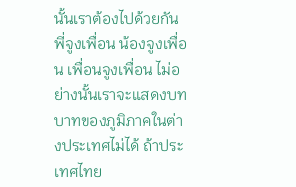นั้นเราต้องไปด้วยกัน พี่จูงเพื่อน น้องจูงเพื่อน เพื่อนจูงเพื่อน ไม่อย่างนั้นเราจะแสดงบทบาทของภูมิภาคในต่างประเทศไม่ได้ ถ้าประเทศไทย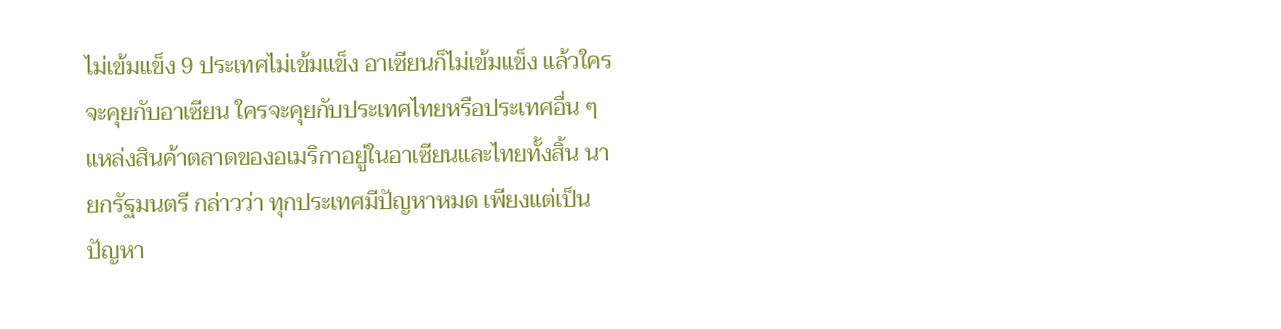ไม่เข้มแข็ง 9 ประเทศไม่เข้มแข็ง อาเซียนก็ไม่เข้มแข็ง แล้วใครจะคุยกับอาเซียน ใครจะคุยกับประเทศไทยหรือประเทศอื่น ๆ แหล่งสินค้าตลาดของอเมริกาอยู่ในอาเซียนและไทยทั้งสิ้น นายกรัฐมนตรี กล่าวว่า ทุกประเทศมีปัญหาหมด เพียงแต่เป็นปัญหา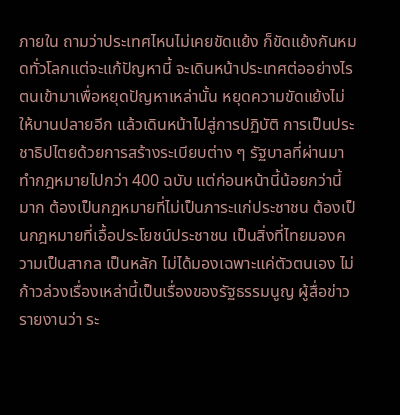ภายใน ถามว่าประเทศไหนไม่เคยขัดแย้ง ก็ขัดแย้งกันหมดทั่วโลกแต่จะแก้ปัญหานี้ จะเดินหน้าประเทศต่ออย่างไร ตนเข้ามาเพื่อหยุดปัญหาเหล่านั้น หยุดความขัดแย้งไม่ให้บานปลายอีก แล้วเดินหน้าไปสู่การปฏิบัติ การเป็นประชาธิปไตยด้วยการสร้างระเบียบต่าง ๆ รัฐบาลที่ผ่านมาทำกฎหมายไปกว่า 400 ฉบับ แต่ก่อนหน้านี้น้อยกว่านี้มาก ต้องเป็นกฎหมายที่ไม่เป็นภาระแก่ประชาชน ต้องเป็นกฎหมายที่เอื้อประโยชน์ประชาชน เป็นสิ่งที่ไทยมองความเป็นสากล เป็นหลัก ไม่ได้มองเฉพาะแค่ตัวตนเอง ไม่ก้าวล่วงเรื่องเหล่านี้เป็นเรื่องของรัฐธรรมนูญ ผู้สื่อข่าวรายงานว่า ระ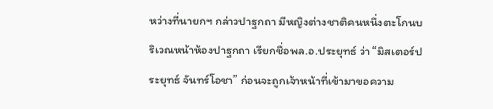หว่างที่นายกฯ กล่าวปาฐกถา มีหญิงต่างชาติคนหนึ่งตะโกนบริเวณหน้าห้องปาฐกถา เรียกชื่อพล.อ.ประยุทธ์ ว่า “มิสเตอร์ประยุทธ์ จันทร์โอชา” ก่อนจะถูกเจ้าหน้าที่เข้ามาขอความ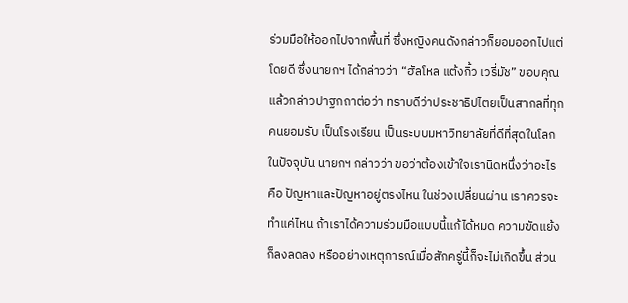ร่วมมือให้ออกไปจากพื้นที่ ซึ่งหญิงคนดังกล่าวก็ยอมออกไปแต่โดยดี ซึ่งนายกฯ ได้กล่าวว่า “ฮัลโหล แต้งกิ้ว เวรี่มัช” ขอบคุณ แล้วกล่าวปาฐกถาต่อว่า ทราบดีว่าประชาธิปไตยเป็นสากลที่ทุกคนยอมรับ เป็นโรงเรียน เป็นระบบมหาวิทยาลัยที่ดีที่สุดในโลกในปัจจุบัน นายกฯ กล่าวว่า ขอว่าต้องเข้าใจเรานิดหนึ่งว่าอะไรคือ ปัญหาและปัญหาอยู่ตรงไหน ในช่วงเปลี่ยนผ่าน เราควรจะทำแค่ไหน ถ้าเราได้ความร่วมมือแบบนี้แก้ได้หมด ความขัดแย้งก็ลงลดลง หรืออย่างเหตุการณ์เมื่อสักครู่นี้ก็จะไม่เกิดขึ้น ส่วน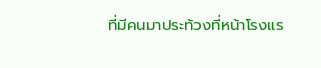ที่มีคนมาประท้วงที่หน้าโรงแร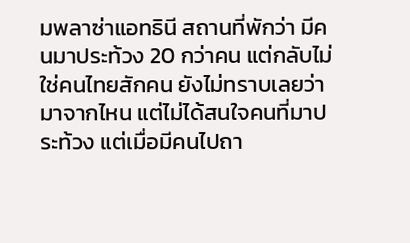มพลาซ่าแอทธินี สถานที่พักว่า มีคนมาประท้วง 20 กว่าคน แต่กลับไม่ใช่คนไทยสักคน ยังไม่ทราบเลยว่ามาจากไหน แต่ไม่ได้สนใจคนที่มาประท้วง แต่เมื่อมีคนไปถา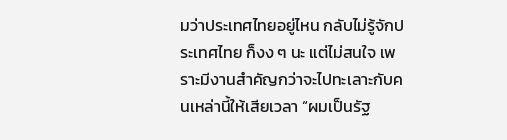มว่าประเทศไทยอยู่ไหน กลับไม่รู้จักประเทศไทย ก็งง ๆ นะ แต่ไม่สนใจ เพราะมีงานสำคัญกว่าจะไปทะเลาะกับคนเหล่านี้ให้เสียเวลา “ผมเป็นรัฐ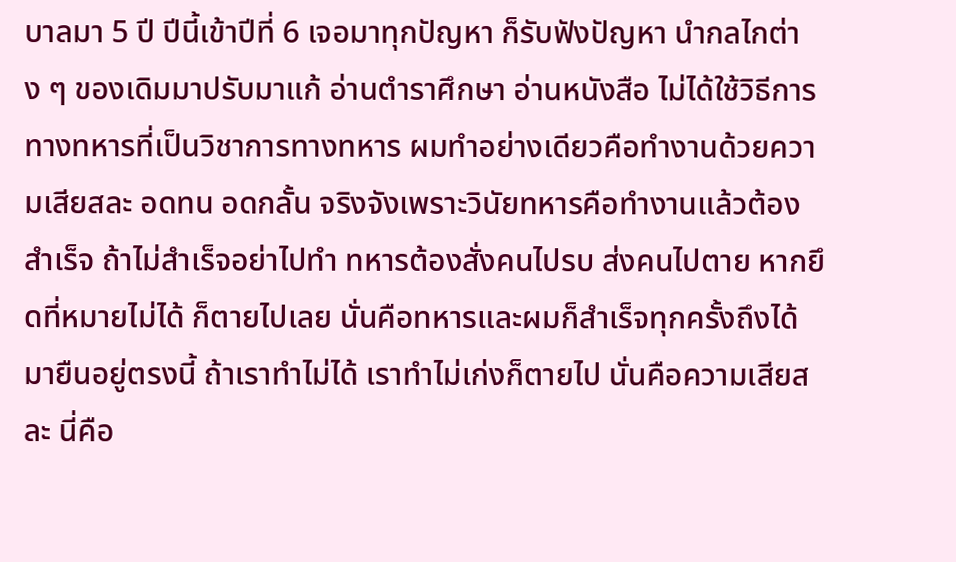บาลมา 5 ปี ปีนี้เข้าปีที่ 6 เจอมาทุกปัญหา ก็รับฟังปัญหา นำกลไกต่าง ๆ ของเดิมมาปรับมาแก้ อ่านตำราศึกษา อ่านหนังสือ ไม่ได้ใช้วิธีการทางทหารที่เป็นวิชาการทางทหาร ผมทำอย่างเดียวคือทำงานด้วยความเสียสละ อดทน อดกลั้น จริงจังเพราะวินัยทหารคือทำงานแล้วต้องสำเร็จ ถ้าไม่สำเร็จอย่าไปทำ ทหารต้องสั่งคนไปรบ ส่งคนไปตาย หากยึดที่หมายไม่ได้ ก็ตายไปเลย นั่นคือทหารและผมก็สำเร็จทุกครั้งถึงได้มายืนอยู่ตรงนี้ ถ้าเราทำไม่ได้ เราทำไม่เก่งก็ตายไป นั่นคือความเสียสละ นี่คือ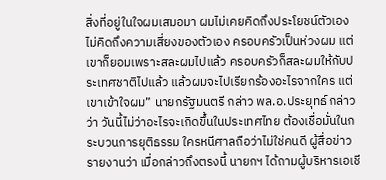สิ่งที่อยู่ในใจผมเสมอมา ผมไม่เคยคิดถึงประโยชน์ตัวเอง ไม่คิดถึงความเสี่ยงของตัวเอง ครอบครัวเป็นห่วงผม แต่เขาก็ยอมเพราะสละผมไปแล้ว ครอบครัวก็สละผมให้กับประเทศชาติไปแล้ว แล้วผมจะไปเรียกร้องอะไรจากใคร แต่เขาเข้าใจผม” นายกรัฐมนตรี กล่าว พล.อ.ประยุทธ์ กล่าวว่า วันนี้ไม่ว่าอะไรจะเกิดขึ้นในประเทศไทย ต้องเชื่อมั่นในกระบวนการยุติธรรม ใครหนีศาลถือว่าไม่ใช่คนดี ผู้สื่อข่าวรายงานว่า เมื่อกล่าวถึงตรงนี้ นายกฯ ได้ถามผู้บริหารเอเชี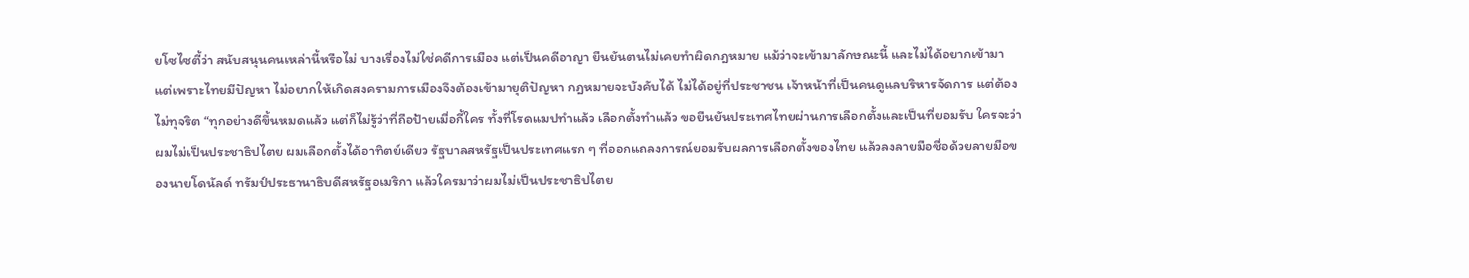ยโซไซตี้ว่า สนับสนุนคนเหล่านี้หรือไม่ บางเรื่องไม่ใช่คดีการเมือง แต่เป็นคดีอาญา ยืนยันตนไม่เคยทำผิดกฎหมาย แม้ว่าจะเข้ามาลักษณะนี้ และไม่ได้อยากเข้ามา แต่เพราะไทยมีปัญหา ไม่อยากให้เกิดสงครามการเมืองจึงต้องเข้ามายุติปัญหา กฎหมายจะบังคับได้ ไม่ได้อยู่ที่ประชาชน เจ้าหน้าที่เป็นคนดูแลบริหารจัดการ แต่ต้องไม่ทุจริต “ทุกอย่างดีขึ้นหมดแล้ว แต่ก็ไม่รู้ว่าที่ถือป้ายเมื่อกี้ใคร ทั้งที่โรดแมปทำแล้ว เลือกตั้งทำแล้ว ขอยืนยันประเทศไทยผ่านการเลือกตั้งและเป็นที่ยอมรับ ใครจะว่าผมไม่เป็นประชาธิปไตย ผมเลือกตั้งได้อาทิตย์เดียว รัฐบาลสหรัฐเป็นประเทศแรก ๆ ที่ออกแถลงการณ์ยอมรับผลการเลือกตั้งของไทย แล้วลงลายมือชื่อด้วยลายมือของนายโดนัลด์ ทรัมป์ประธานาธิบดีสหรัฐอเมริกา แล้วใครมาว่าผมไม่เป็นประชาธิปไตย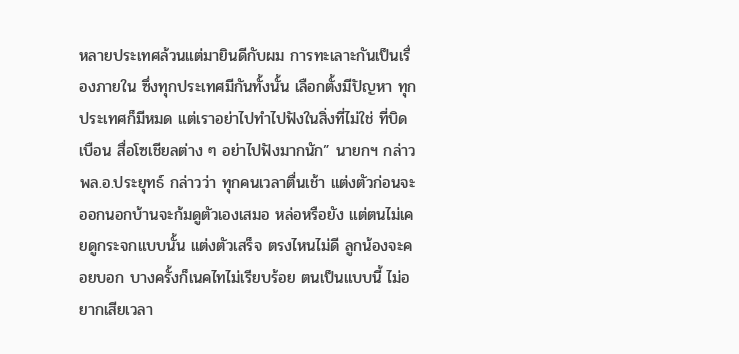หลายประเทศล้วนแต่มายินดีกับผม การทะเลาะกันเป็นเรื่องภายใน ซึ่งทุกประเทศมีกันทั้งนั้น เลือกตั้งมีปัญหา ทุกประเทศก็มีหมด แต่เราอย่าไปทำไปฟังในสิ่งที่ไม่ใช่ ที่บิดเบือน สื่อโซเชียลต่าง ๆ อย่าไปฟังมากนัก” นายกฯ กล่าว พล.อ.ประยุทธ์ กล่าวว่า ทุกคนเวลาตื่นเช้า แต่งตัวก่อนจะออกนอกบ้านจะก้มดูตัวเองเสมอ หล่อหรือยัง แต่ตนไม่เคยดูกระจกแบบนั้น แต่งตัวเสร็จ ตรงไหนไม่ดี ลูกน้องจะคอยบอก บางครั้งก็เนคไทไม่เรียบร้อย ตนเป็นแบบนี้ ไม่อยากเสียเวลา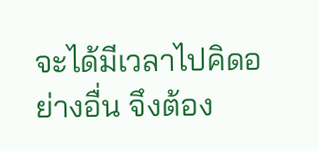จะได้มีเวลาไปคิดอย่างอื่น จึงต้อง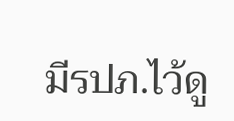มีรปภ.ไว้ดู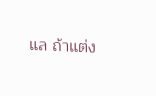แล ถ้าแต่ง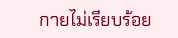กายไม่เรียบร้อย